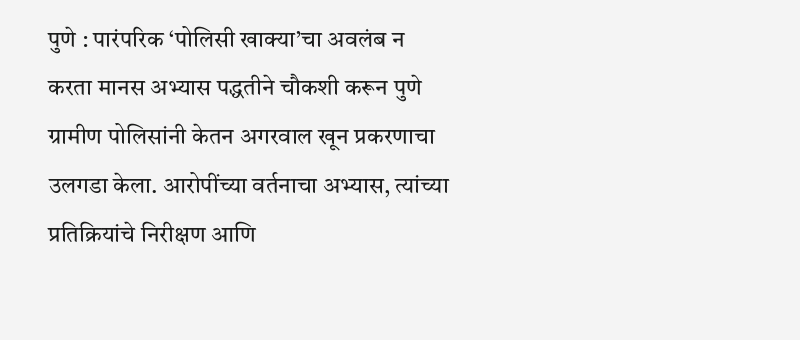पुणे : पारंपरिक ‘पोलिसी खाक्या’चा अवलंब न करता मानस अभ्यास पद्धतीने चौकशी करून पुणे ग्रामीण पोलिसांनी केतन अगरवाल खून प्रकरणाचा उलगडा केला. आरोपींच्या वर्तनाचा अभ्यास, त्यांच्या प्रतिक्रियांचे निरीक्षण आणि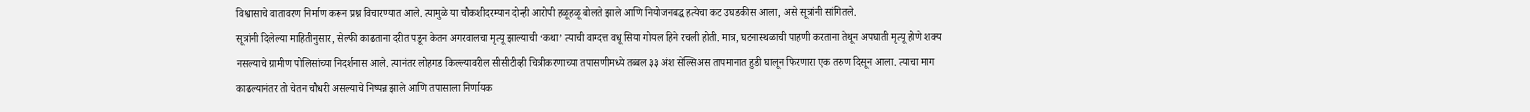विश्वासाचे वातावरण निर्माण करून प्रश्न विचारण्यात आले. त्यामुळे या चौकशीदरम्यान दोन्ही आरोपी हळूहळू बोलते झाले आणि नियोजनबद्ध हत्येचा कट उघडकीस आला, असे सूत्रांनी सांगितले.
सूत्रांनी दिलेल्या माहितीनुसार, सेल्फी काढताना दरीत पडून केतन अगरवालचा मृत्यू झाल्याची ‘कथा’ त्याची वाग्दत्त वधू सिया गोयल हिने रचली होती. मात्र, घटनास्थळाची पाहणी करताना तेथून अपघाती मृत्यू होणे शक्य नसल्याचे ग्रामीण पोलिसांच्या निदर्शनास आले. त्यानंतर लोहगड किल्ल्यावरील सीसीटीव्ही चित्रीकरणाच्या तपासणीमध्ये तब्बल ३३ अंश सेल्सिअस तापमानात हुडी घालून फिरणारा एक तरुण दिसून आला. त्याचा माग काढल्यानंतर तो चेतन चौधरी असल्याचे निष्पन्न झाले आणि तपासाला निर्णायक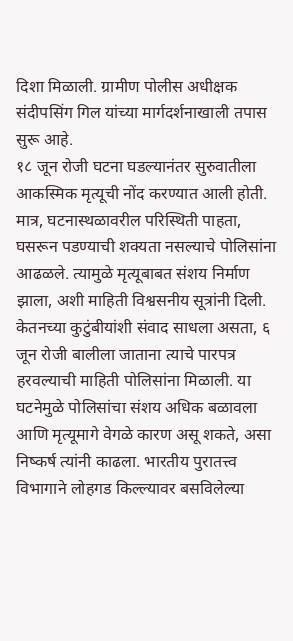दिशा मिळाली. ग्रामीण पोलीस अधीक्षक संदीपसिंग गिल यांच्या मार्गदर्शनाखाली तपास सुरू आहे.
१८ जून रोजी घटना घडल्यानंतर सुरुवातीला आकस्मिक मृत्यूची नोंद करण्यात आली होती. मात्र, घटनास्थळावरील परिस्थिती पाहता, घसरून पडण्याची शक्यता नसल्याचे पोलिसांना आढळले. त्यामुळे मृत्यूबाबत संशय निर्माण झाला, अशी माहिती विश्वसनीय सूत्रांनी दिली.
केतनच्या कुटुंबीयांशी संवाद साधला असता, ६ जून रोजी बालीला जाताना त्याचे पारपत्र हरवल्याची माहिती पोलिसांना मिळाली. या घटनेमुळे पोलिसांचा संशय अधिक बळावला आणि मृत्यूमागे वेगळे कारण असू शकते, असा निष्कर्ष त्यांनी काढला. भारतीय पुरातत्त्व विभागाने लोहगड किल्ल्यावर बसविलेल्या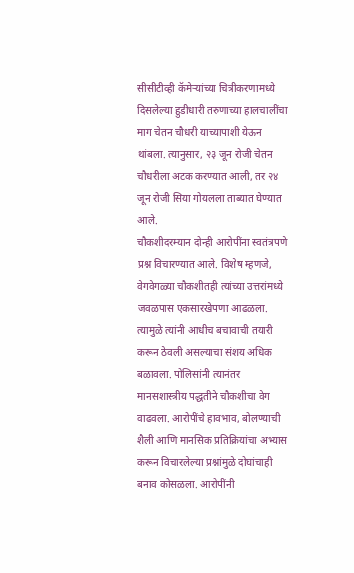सीसीटीव्ही कॅमेऱ्यांच्या चित्रीकरणामध्ये दिसलेल्या हुडीधारी तरुणाच्या हालचालींचा माग चेतन चौधरी याच्यापाशी येऊन थांबला. त्यानुसार, २३ जून रोजी चेतन चौधरीला अटक करण्यात आली, तर २४ जून रोजी सिया गोयलला ताब्यात घेण्यात आले.
चौकशीदरम्यान दोन्ही आरोपींना स्वतंत्रपणे प्रश्न विचारण्यात आले. विशेष म्हणजे, वेगवेगळ्या चौकशीतही त्यांच्या उत्तरांमध्ये जवळपास एकसारखेपणा आढळला. त्यामुळे त्यांनी आधीच बचावाची तयारी करून ठेवली असल्याचा संशय अधिक बळावला. पोलिसांनी त्यानंतर मानसशास्त्रीय पद्धतीने चौकशीचा वेग वाढवला. आरोपींचे हावभाव, बोलण्याची शैली आणि मानसिक प्रतिक्रियांचा अभ्यास करून विचारलेल्या प्रश्नांमुळे दोघांचाही बनाव कोसळला. आरोपींनी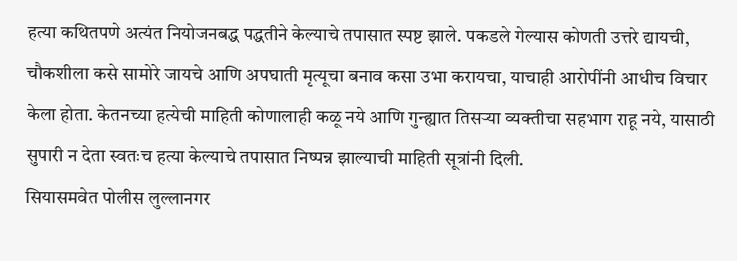हत्या कथितपणे अत्यंत नियोजनबद्ध पद्धतीने केल्याचे तपासात स्पष्ट झाले. पकडले गेल्यास कोणती उत्तरे द्यायची, चौकशीला कसे सामोरे जायचे आणि अपघाती मृत्यूचा बनाव कसा उभा करायचा, याचाही आरोपींनी आधीच विचार केला होता. केतनच्या हत्येची माहिती कोणालाही कळू नये आणि गुन्ह्यात तिसऱ्या व्यक्तीचा सहभाग राहू नये, यासाठी सुपारी न देता स्वतःच हत्या केल्याचे तपासात निष्पन्न झाल्याची माहिती सूत्रांनी दिली.
सियासमवेत पोलीस लुल्लानगर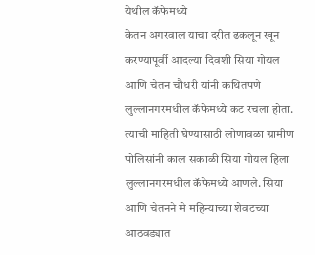येथील कॅफेमध्ये
केतन अगरवाल याचा दरीत ढकलून खून करण्यापूर्वी आदल्या दिवशी सिया गोयल आणि चेतन चौधरी यांनी कथितपणे लुल्लानगरमधील कॅफेमध्ये कट रचला होता. त्याची माहिती घेण्यासाठी लोणावळा ग्रामीण पोलिसांनी काल सकाळी सिया गोयल हिला लुल्लानगरमधील कॅफेमध्ये आणले. सिया आणि चेतनने मे महिन्याच्या शेवटच्या आठवड्यात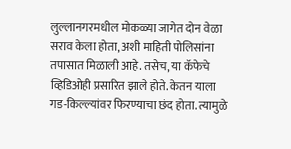लुल्लानगरमधील मोकळ्या जागेत दोन वेळा सराव केला होता, अशी माहिती पोलिसांना तपासात मिळाली आहे. तसेच, या कॅफेचे व्हिडिओही प्रसारित झाले होते. केतन याला गड-किल्ल्यांवर फिरण्याचा छंद होता. त्यामुळे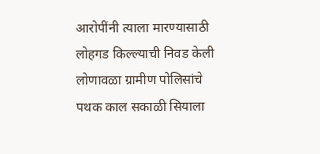आरोपींनी त्याला मारण्यासाठी लोहगड किल्ल्याची निवड केली
लोणावळा ग्रामीण पोलिसांचे पथक काल सकाळी सियाला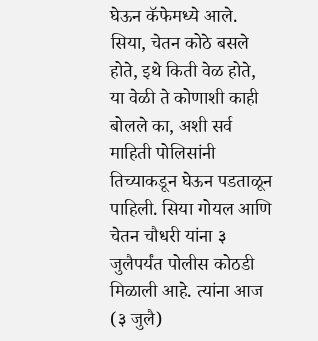घेऊन कॅफेमध्ये आले. सिया, चेतन कोठे बसले होते, इथे किती वेळ होते, या वेळी ते कोणाशी काही बोलले का, अशी सर्व माहिती पोलिसांनी तिच्याकडून घेऊन पडताळून पाहिली. सिया गोयल आणि चेतन चौधरी यांना ३ जुलैपर्यंत पोलीस कोठडी मिळाली आहे. त्यांना आज (३ जुलै)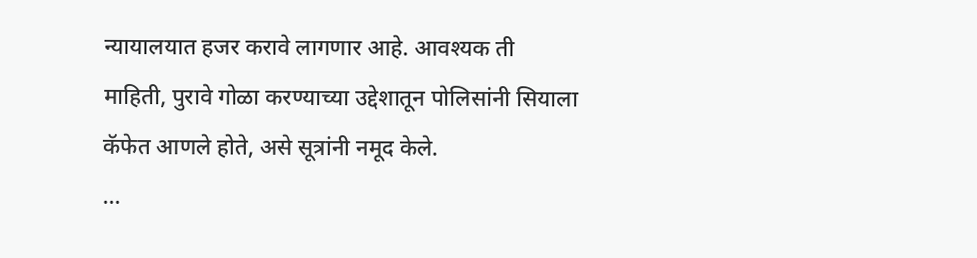न्यायालयात हजर करावे लागणार आहे. आवश्यक ती माहिती, पुरावे गोळा करण्याच्या उद्देशातून पोलिसांनी सियाला कॅफेत आणले होते, असे सूत्रांनी नमूद केले.
…